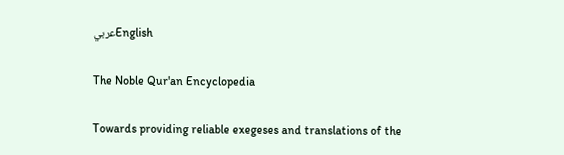عربيEnglish

The Noble Qur'an Encyclopedia

Towards providing reliable exegeses and translations of the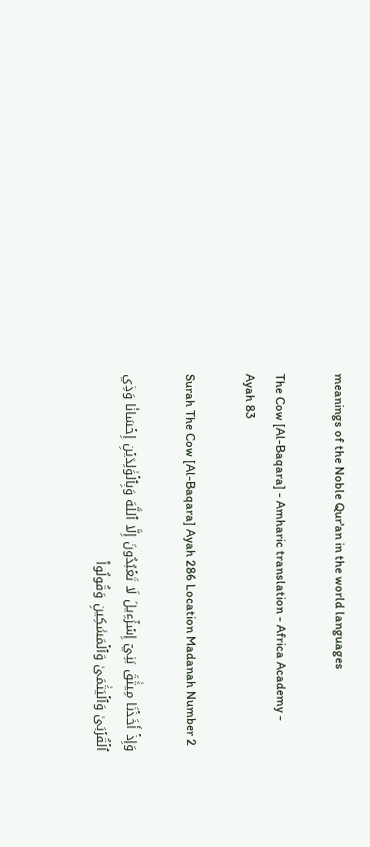meanings of the Noble Qur'an in the world languages

The Cow [Al-Baqara] - Amharic translation - Africa Academy - Ayah 83

Surah The Cow [Al-Baqara] Ayah 286 Location Madanah Number 2

وَإِذۡ أَخَذۡنَا مِيثَٰقَ بَنِيٓ إِسۡرَٰٓءِيلَ لَا تَعۡبُدُونَ إِلَّا ٱللَّهَ وَبِٱلۡوَٰلِدَيۡنِ إِحۡسَانٗا وَذِي ٱلۡقُرۡبَىٰ وَٱلۡيَتَٰمَىٰ وَٱلۡمَسَٰكِينِ وَقُولُواْ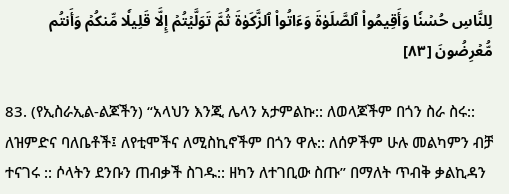لِلنَّاسِ حُسۡنٗا وَأَقِيمُواْ ٱلصَّلَوٰةَ وَءَاتُواْ ٱلزَّكَوٰةَ ثُمَّ تَوَلَّيۡتُمۡ إِلَّا قَلِيلٗا مِّنكُمۡ وَأَنتُم مُّعۡرِضُونَ [٨٣]

83. (የኢስራኢል-ልጆችን) “አላህን እንጂ ሌላን አታምልኩ:: ለወላጆችም በጎን ስራ ስሩ:: ለዝምድና ባለቤቶች፤ ለየቲሞችና ለሚስኪኖችም በጎን ዋሉ:: ለሰዎችም ሁሉ መልካምን ብቻ ተናገሩ :: ሶላትን ደንቡን ጠብቃች ስገዱ:: ዘካን ለተገቢው ስጡ” በማለት ጥብቅ ቃልኪዳን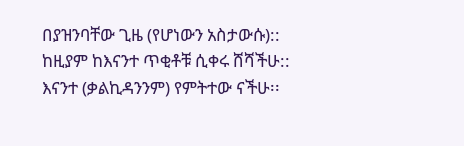በያዝንባቸው ጊዜ (የሆነውን አስታውሱ):: ከዚያም ከእናንተ ጥቂቶቹ ሲቀሩ ሸሻችሁ:: እናንተ (ቃልኪዳንንም) የምትተው ናችሁ፡፡